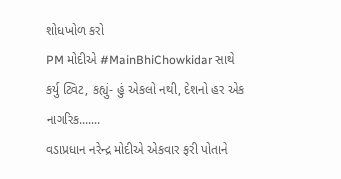શોધખોળ કરો
PM મોદીએ #MainBhiChowkidar સાથે કર્યુ ટ્વિટ, કહ્યું- હું એકલો નથી, દેશનો હર એક નાગરિક.......
વડાપ્રધાન નરેન્દ્ર મોદીએ એકવાર ફરી પોતાને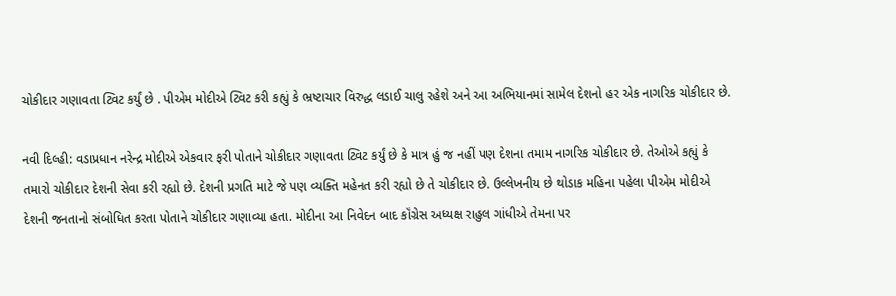ચોકીદાર ગણાવતા ટ્વિટ કર્યું છે . પીએમ મોદીએ ટ્વિટ કરી કહ્યું કે ભ્રષ્ટાચાર વિરુદ્ધ લડાઈ ચાલુ રહેશે અને આ અભિયાનમાં સામેલ દેશનો હર એક નાગરિક ચોકીદાર છે.

નવી દિલ્હી: વડાપ્રધાન નરેન્દ્ર મોદીએ એકવાર ફરી પોતાને ચોકીદાર ગણાવતા ટ્વિટ કર્યું છે કે માત્ર હું જ નહીં પણ દેશના તમામ નાગરિક ચોકીદાર છે. તેઓએ કહ્યું કે તમારો ચોકીદાર દેશની સેવા કરી રહ્યો છે. દેશની પ્રગતિ માટે જે પણ વ્યક્તિ મહેનત કરી રહ્યો છે તે ચોકીદાર છે. ઉલ્લેખનીય છે થોડાક મહિના પહેલા પીએમ મોદીએ દેશની જનતાનો સંબોધિત કરતા પોતાને ચોકીદાર ગણાવ્યા હતા. મોદીના આ નિવેદન બાદ કૉંગ્રેસ અધ્યક્ષ રાહુલ ગાંધીએ તેમના પર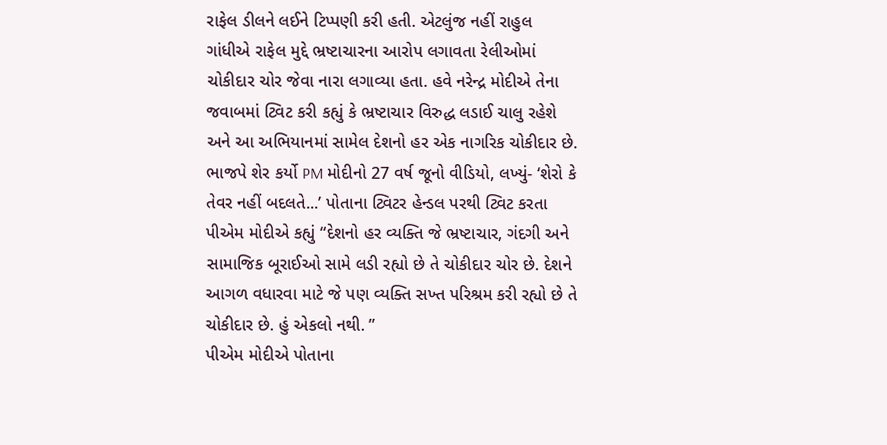રાફેલ ડીલને લઈને ટિપ્પણી કરી હતી. એટલુંજ નહીં રાહુલ ગાંધીએ રાફેલ મુદ્દે ભ્રષ્ટાચારના આરોપ લગાવતા રેલીઓમાં ચોકીદાર ચોર જેવા નારા લગાવ્યા હતા. હવે નરેન્દ્ર મોદીએ તેના જવાબમાં ટ્વિટ કરી કહ્યું કે ભ્રષ્ટાચાર વિરુદ્ધ લડાઈ ચાલુ રહેશે અને આ અભિયાનમાં સામેલ દેશનો હર એક નાગરિક ચોકીદાર છે. ભાજપે શેર કર્યો PM મોદીનો 27 વર્ષ જૂનો વીડિયો, લખ્યું- ‘શેરો કે તેવર નહીં બદલતે...’ પોતાના ટ્વિટર હેન્ડલ પરથી ટ્વિટ કરતા પીએમ મોદીએ કહ્યું “દેશનો હર વ્યક્તિ જે ભ્રષ્ટાચાર, ગંદગી અને સામાજિક બૂરાઈઓ સામે લડી રહ્યો છે તે ચોકીદાર ચોર છે. દેશને આગળ વધારવા માટે જે પણ વ્યક્તિ સખ્ત પરિશ્રમ કરી રહ્યો છે તે ચોકીદાર છે. હું એકલો નથી. ”
પીએમ મોદીએ પોતાના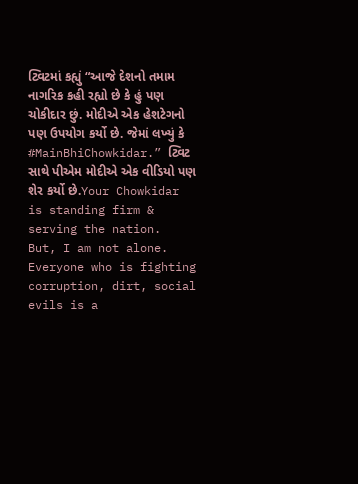ટ્વિટમાં કહ્યું “આજે દેશનો તમામ નાગરિક કહી રહ્યો છે કે હું પણ ચોકીદાર છું. મોદીએ એક હેશટેગનો પણ ઉપયોગ કર્યો છે. જેમાં લખ્યું કે #MainBhiChowkidar.” ટ્વિટ સાથે પીએમ મોદીએ એક વીડિયો પણ શેર કર્યો છે.Your Chowkidar is standing firm & serving the nation.
But, I am not alone. Everyone who is fighting corruption, dirt, social evils is a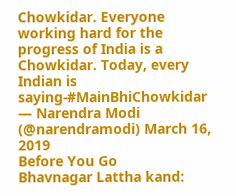Chowkidar. Everyone working hard for the progress of India is a Chowkidar. Today, every Indian is saying-#MainBhiChowkidar — Narendra Modi (@narendramodi) March 16, 2019
Before You Go
Bhavnagar Lattha kand: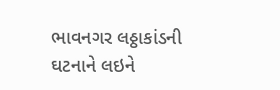ભાવનગર લઠ્ઠાકાંડની ઘટનાને લઇને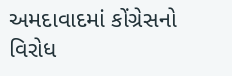અમદાવાદમાં કોંગ્રેસનો વિરોધ